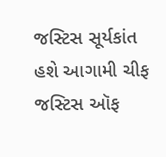જસ્ટિસ સૂર્યકાંત હશે આગામી ચીફ જસ્ટિસ ઑફ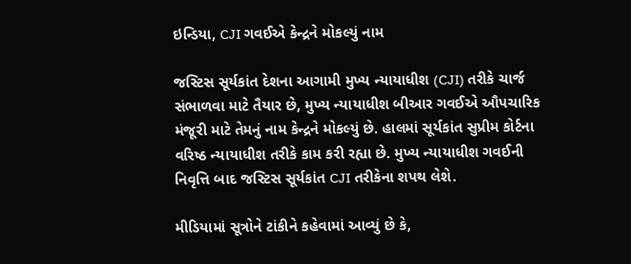ઇન્ડિયા, CJI ગવઈએ કેન્દ્રને મોકલ્યું નામ

જસ્ટિસ સૂર્યકાંત દેશના આગામી મુખ્ય ન્યાયાધીશ (CJI) તરીકે ચાર્જ સંભાળવા માટે તૈયાર છે, મુખ્ય ન્યાયાધીશ બીઆર ગવઈએ ઔપચારિક મંજૂરી માટે તેમનું નામ કેન્દ્રને મોકલ્યું છે. હાલમાં સૂર્યકાંત સુપ્રીમ કોર્ટના વરિષ્ઠ ન્યાયાધીશ તરીકે કામ કરી રહ્યા છે. મુખ્ય ન્યાયાધીશ ગવઈની નિવૃત્તિ બાદ જસ્ટિસ સૂર્યકાંત CJI તરીકેના શપથ લેશે.

મીડિયામાં સૂત્રોને ટાંકીને કહેવામાં આવ્યું છે કે,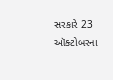સરકારે 23 ઑક્ટોબરના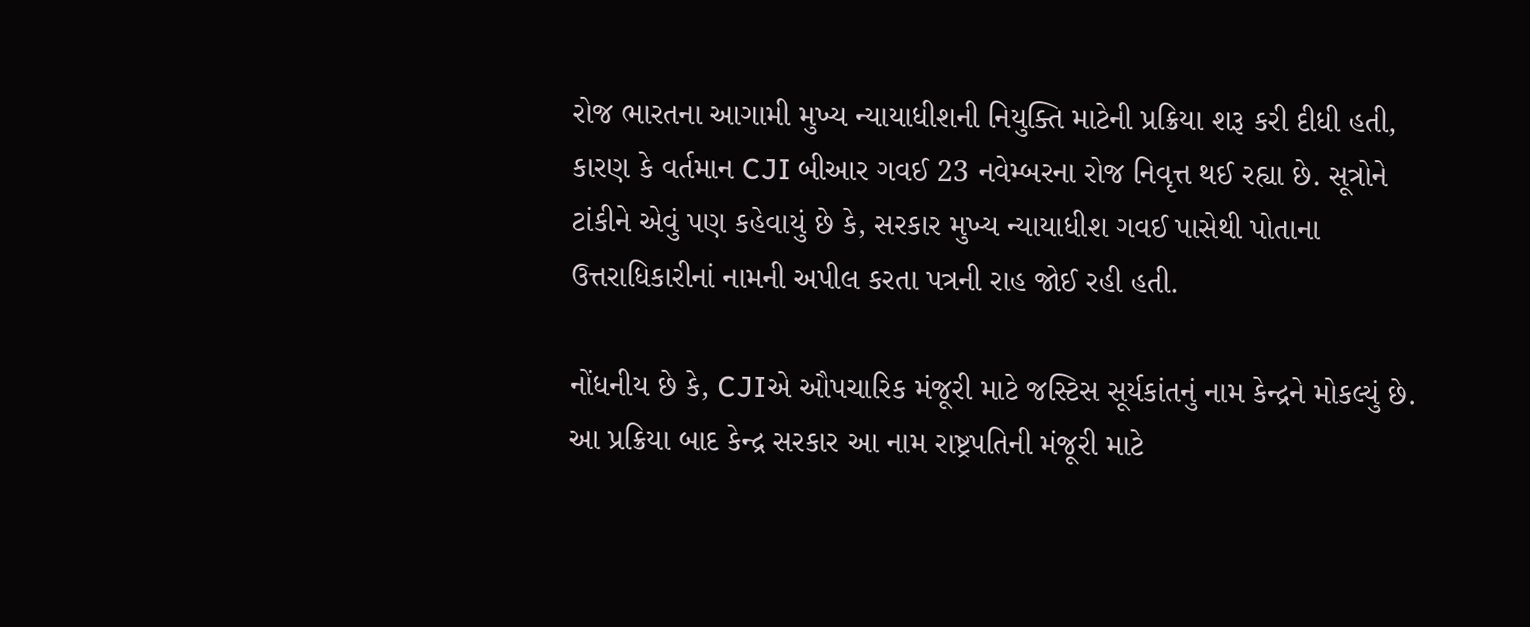રોજ ભારતના આગામી મુખ્ય ન્યાયાધીશની નિયુક્તિ માટેની પ્રક્રિયા શરૂ કરી દીધી હતી, કારણ કે વર્તમાન CJI બીઆર ગવઈ 23 નવેમ્બરના રોજ નિવૃત્ત થઈ રહ્યા છે. સૂત્રોને ટાંકીને એવું પણ કહેવાયું છે કે, સરકાર મુખ્ય ન્યાયાધીશ ગવઈ પાસેથી પોતાના ઉત્તરાધિકારીનાં નામની અપીલ કરતા પત્રની રાહ જોઈ રહી હતી.

નોંધનીય છે કે, CJIએ ઔપચારિક મંજૂરી માટે જસ્ટિસ સૂર્યકાંતનું નામ કેન્દ્રને મોકલ્યું છે. આ પ્રક્રિયા બાદ કેન્દ્ર સરકાર આ નામ રાષ્ટ્રપતિની મંજૂરી માટે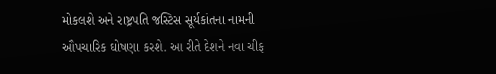મોકલશે અને રાષ્ટ્રપતિ જસ્ટિસ સૂર્યકાંતના નામની ઔપચારિક ઘોષણા કરશે. આ રીતે દેશને નવા ચીફ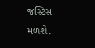જસ્ટિસ મળશે.